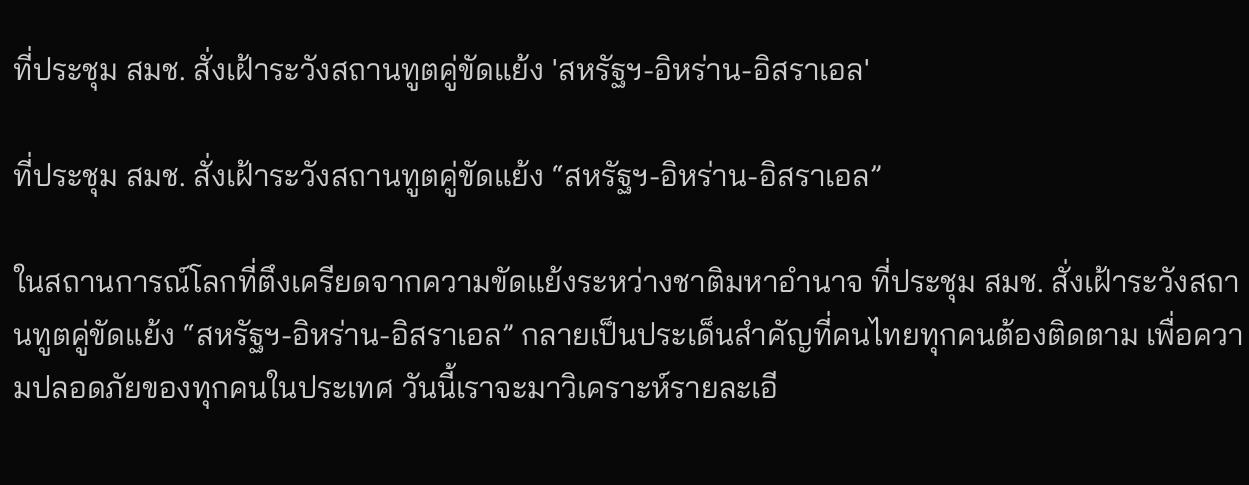ที่ประชุม สมช. สั่งเฝ้าระวังสถานทูตคู่ขัดแย้ง 'สหรัฐฯ-อิหร่าน-อิสราเอล'

ที่ประชุม สมช. สั่งเฝ้าระวังสถานทูตคู่ขัดแย้ง “สหรัฐฯ-อิหร่าน-อิสราเอล”

ในสถานการณ์โลกที่ตึงเครียดจากความขัดแย้งระหว่างชาติมหาอำนาจ ที่ประชุม สมช. สั่งเฝ้าระวังสถานทูตคู่ขัดแย้ง “สหรัฐฯ-อิหร่าน-อิสราเอล” กลายเป็นประเด็นสำคัญที่คนไทยทุกคนต้องติดตาม เพื่อความปลอดภัยของทุกคนในประเทศ วันนี้เราจะมาวิเคราะห์รายละเอี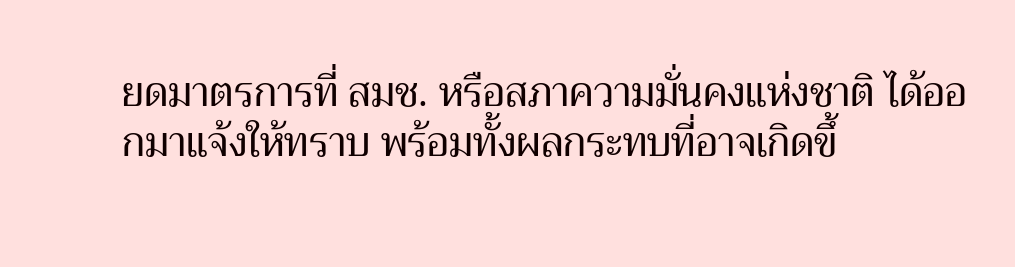ยดมาตรการที่ สมช. หรือสภาความมั่นคงแห่งชาติ ได้ออกมาแจ้งให้ทราบ พร้อมทั้งผลกระทบที่อาจเกิดขึ้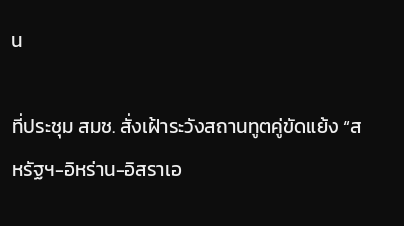น

ที่ประชุม สมช. สั่งเฝ้าระวังสถานทูตคู่ขัดแย้ง “สหรัฐฯ-อิหร่าน-อิสราเอ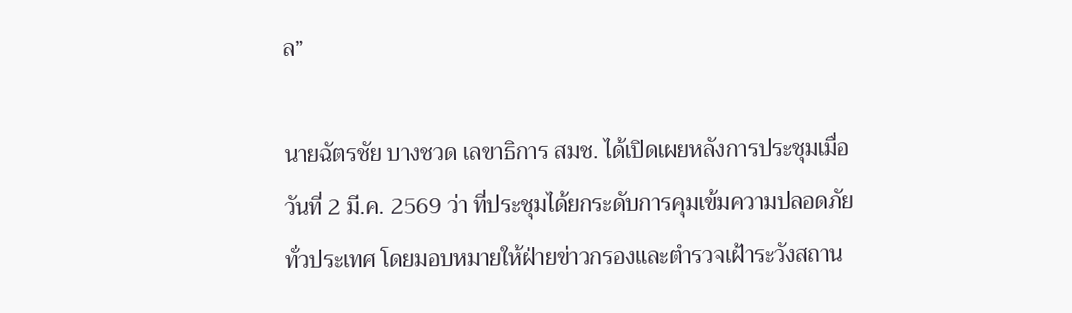ล”

นายฉัตรชัย บางชวด เลขาธิการ สมช. ได้เปิดเผยหลังการประชุมเมื่อวันที่ 2 มี.ค. 2569 ว่า ที่ประชุมได้ยกระดับการคุมเข้มความปลอดภัยทั่วประเทศ โดยมอบหมายให้ฝ่ายข่าวกรองและตำรวจเฝ้าระวังสถาน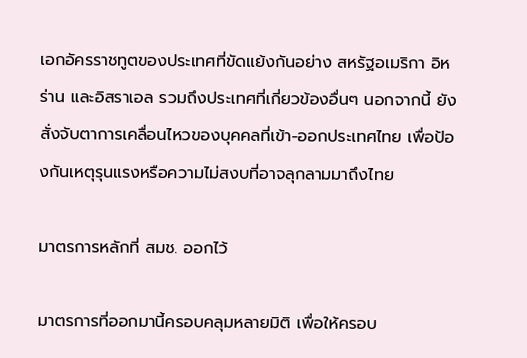เอกอัครราชทูตของประเทศที่ขัดแย้งกันอย่าง สหรัฐอเมริกา อิหร่าน และอิสราเอล รวมถึงประเทศที่เกี่ยวข้องอื่นๆ นอกจากนี้ ยังสั่งจับตาการเคลื่อนไหวของบุคคลที่เข้า-ออกประเทศไทย เพื่อป้องกันเหตุรุนแรงหรือความไม่สงบที่อาจลุกลามมาถึงไทย

มาตรการหลักที่ สมช. ออกไว้

มาตรการที่ออกมานี้ครอบคลุมหลายมิติ เพื่อให้ครอบ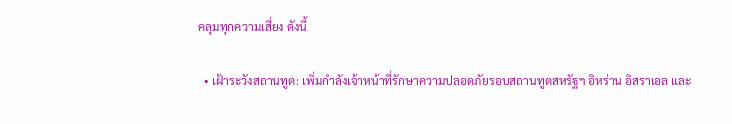คลุมทุกความเสี่ยง ดังนี้

  • เฝ้าระวังสถานทูต: เพิ่มกำลังเจ้าหน้าที่รักษาความปลอดภัยรอบสถานทูตสหรัฐฯ อิหร่าน อิสราเอล และ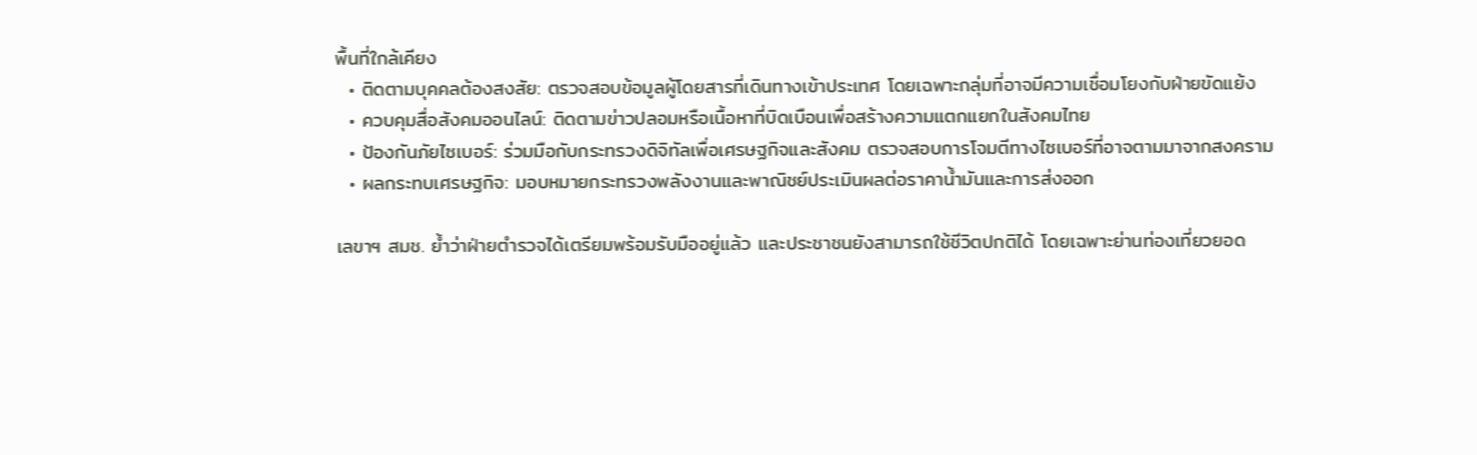พื้นที่ใกล้เคียง
  • ติดตามบุคคลต้องสงสัย: ตรวจสอบข้อมูลผู้โดยสารที่เดินทางเข้าประเทศ โดยเฉพาะกลุ่มที่อาจมีความเชื่อมโยงกับฝ่ายขัดแย้ง
  • ควบคุมสื่อสังคมออนไลน์: ติดตามข่าวปลอมหรือเนื้อหาที่บิดเบือนเพื่อสร้างความแตกแยกในสังคมไทย
  • ป้องกันภัยไซเบอร์: ร่วมมือกับกระทรวงดิจิทัลเพื่อเศรษฐกิจและสังคม ตรวจสอบการโจมตีทางไซเบอร์ที่อาจตามมาจากสงคราม
  • ผลกระทบเศรษฐกิจ: มอบหมายกระทรวงพลังงานและพาณิชย์ประเมินผลต่อราคาน้ำมันและการส่งออก

เลขาฯ สมช. ย้ำว่าฝ่ายตำรวจได้เตรียมพร้อมรับมืออยู่แล้ว และประชาชนยังสามารถใช้ชีวิตปกติได้ โดยเฉพาะย่านท่องเที่ยวยอด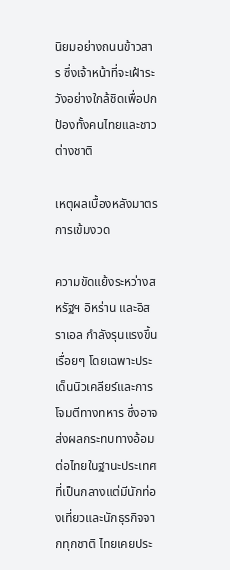นิยมอย่างถนนข้าวสาร ซึ่งเจ้าหน้าที่จะเฝ้าระวังอย่างใกล้ชิดเพื่อปกป้องทั้งคนไทยและชาวต่างชาติ

เหตุผลเบื้องหลังมาตรการเข้มงวด

ความขัดแย้งระหว่างสหรัฐฯ อิหร่าน และอิสราเอล กำลังรุนแรงขึ้นเรื่อยๆ โดยเฉพาะประเด็นนิวเคลียร์และการโจมตีทางทหาร ซึ่งอาจส่งผลกระทบทางอ้อมต่อไทยในฐานะประเทศที่เป็นกลางแต่มีนักท่องเที่ยวและนักธุรกิจจากทุกชาติ ไทยเคยประ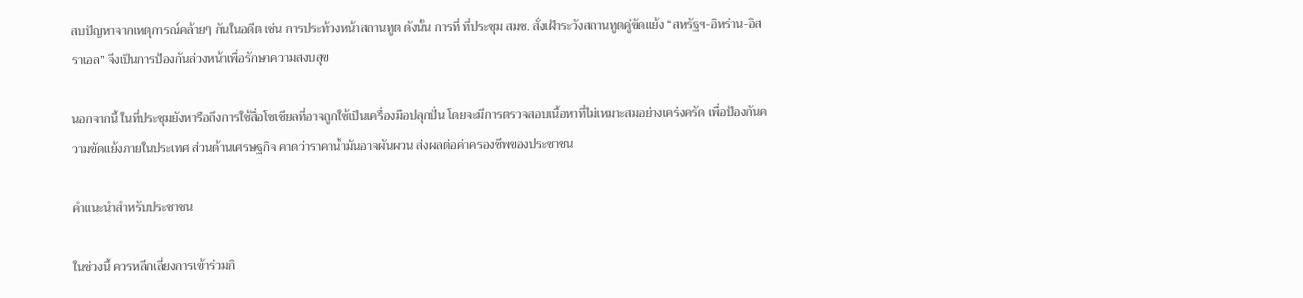สบปัญหาจากเหตุการณ์คล้ายๆ กันในอดีต เช่น การประท้วงหน้าสถานทูต ดังนั้น การที่ ที่ประชุม สมช. สั่งเฝ้าระวังสถานทูตคู่ขัดแย้ง “สหรัฐฯ-อิหร่าน-อิสราเอล” จึงเป็นการป้องกันล่วงหน้าเพื่อรักษาความสงบสุข

นอกจากนี้ ในที่ประชุมยังหารือถึงการใช้สื่อโซเชียลที่อาจถูกใช้เป็นเครื่องมือปลุกปั่น โดยจะมีการตรวจสอบเนื้อหาที่ไม่เหมาะสมอย่างเคร่งครัด เพื่อป้องกันความขัดแย้งภายในประเทศ ส่วนด้านเศรษฐกิจ คาดว่าราคาน้ำมันอาจผันผวน ส่งผลต่อค่าครองชีพของประชาชน

คำแนะนำสำหรับประชาชน

ในช่วงนี้ ควรหลีกเลี่ยงการเข้าร่วมกิ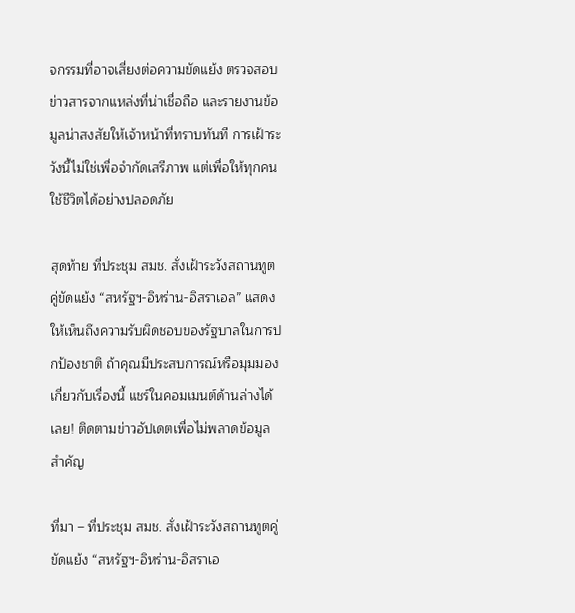จกรรมที่อาจเสี่ยงต่อความขัดแย้ง ตรวจสอบข่าวสารจากแหล่งที่น่าเชื่อถือ และรายงานข้อมูลน่าสงสัยให้เจ้าหน้าที่ทราบทันที การเฝ้าระวังนี้ไม่ใช่เพื่อจำกัดเสรีภาพ แต่เพื่อให้ทุกคนใช้ชีวิตได้อย่างปลอดภัย

สุดท้าย ที่ประชุม สมช. สั่งเฝ้าระวังสถานทูตคู่ขัดแย้ง “สหรัฐฯ-อิหร่าน-อิสราเอล” แสดงให้เห็นถึงความรับผิดชอบของรัฐบาลในการปกป้องชาติ ถ้าคุณมีประสบการณ์หรือมุมมองเกี่ยวกับเรื่องนี้ แชร์ในคอมเมนต์ด้านล่างได้เลย! ติดตามข่าวอัปเดตเพื่อไม่พลาดข้อมูลสำคัญ

ที่มา – ที่ประชุม สมช. สั่งเฝ้าระวังสถานทูตคู่ขัดแย้ง “สหรัฐฯ-อิหร่าน-อิสราเอ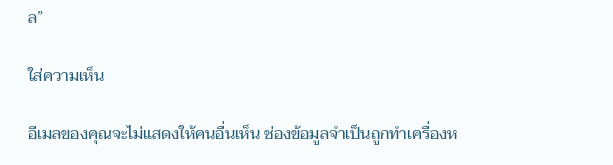ล”

ใส่ความเห็น

อีเมลของคุณจะไม่แสดงให้คนอื่นเห็น ช่องข้อมูลจำเป็นถูกทำเครื่องห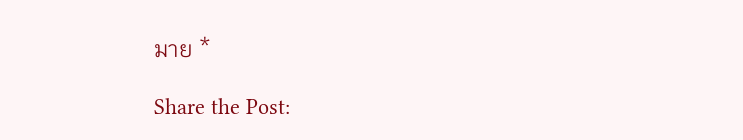มาย *

Share the Post: